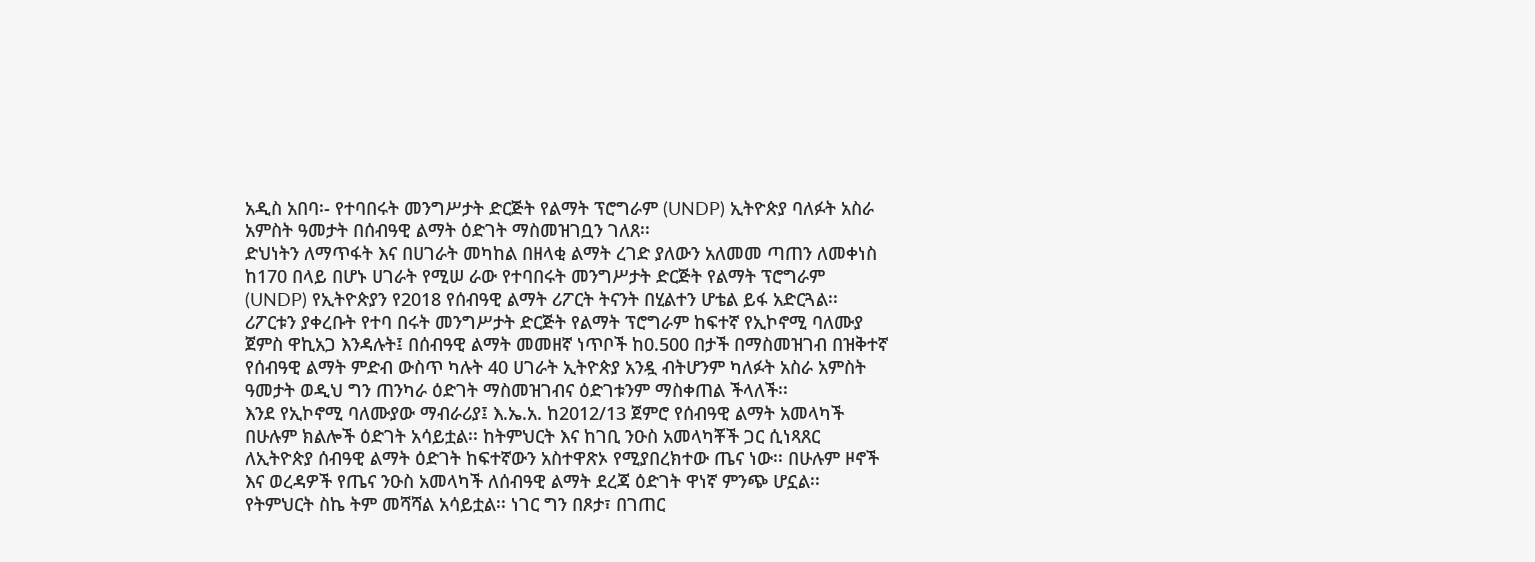አዲስ አበባ፡- የተባበሩት መንግሥታት ድርጅት የልማት ፕሮግራም (UNDP) ኢትዮጵያ ባለፉት አስራ አምስት ዓመታት በሰብዓዊ ልማት ዕድገት ማስመዝገቧን ገለጸ፡፡
ድህነትን ለማጥፋት እና በሀገራት መካከል በዘላቂ ልማት ረገድ ያለውን አለመመ ጣጠን ለመቀነስ ከ170 በላይ በሆኑ ሀገራት የሚሠ ራው የተባበሩት መንግሥታት ድርጅት የልማት ፕሮግራም (UNDP) የኢትዮጵያን የ2018 የሰብዓዊ ልማት ሪፖርት ትናንት በሂልተን ሆቴል ይፋ አድርጓል፡፡ ሪፖርቱን ያቀረቡት የተባ በሩት መንግሥታት ድርጅት የልማት ፕሮግራም ከፍተኛ የኢኮኖሚ ባለሙያ ጀምስ ዋኪአጋ እንዳሉት፤ በሰብዓዊ ልማት መመዘኛ ነጥቦች ከ0.500 በታች በማስመዝገብ በዝቅተኛ የሰብዓዊ ልማት ምድብ ውስጥ ካሉት 40 ሀገራት ኢትዮጵያ አንዷ ብትሆንም ካለፉት አስራ አምስት ዓመታት ወዲህ ግን ጠንካራ ዕድገት ማስመዝገብና ዕድገቱንም ማስቀጠል ችላለች፡፡
እንደ የኢኮኖሚ ባለሙያው ማብራሪያ፤ እ.ኤ.አ. ከ2012/13 ጀምሮ የሰብዓዊ ልማት አመላካች በሁሉም ክልሎች ዕድገት አሳይቷል፡፡ ከትምህርት እና ከገቢ ንዑስ አመላካቾች ጋር ሲነጻጸር ለኢትዮጵያ ሰብዓዊ ልማት ዕድገት ከፍተኛውን አስተዋጽኦ የሚያበረክተው ጤና ነው፡፡ በሁሉም ዞኖች እና ወረዳዎች የጤና ንዑስ አመላካች ለሰብዓዊ ልማት ደረጃ ዕድገት ዋነኛ ምንጭ ሆኗል፡፡
የትምህርት ስኬ ትም መሻሻል አሳይቷል፡፡ ነገር ግን በጾታ፣ በገጠር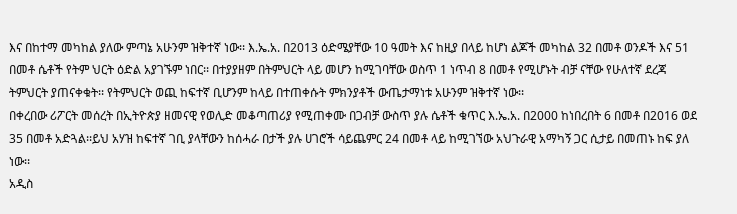እና በከተማ መካከል ያለው ምጣኔ አሁንም ዝቅተኛ ነው፡፡ እ.ኤ.አ. በ2013 ዕድሜያቸው 10 ዓመት እና ከዚያ በላይ ከሆነ ልጆች መካከል 32 በመቶ ወንዶች እና 51 በመቶ ሴቶች የትም ህርት ዕድል አያገኙም ነበር፡፡ በተያያዘም በትምህርት ላይ መሆን ከሚገባቸው ወስጥ 1 ነጥብ 8 በመቶ የሚሆኑት ብቻ ናቸው የሁለተኛ ደረጃ ትምህርት ያጠናቀቁት፡፡ የትምህርት ወጪ ከፍተኛ ቢሆንም ከላይ በተጠቀሱት ምክንያቶች ውጤታማነቱ አሁንም ዝቅተኛ ነው፡፡
በቀረበው ሪፖርት መሰረት በኢትዮጵያ ዘመናዊ የወሊድ መቆጣጠሪያ የሚጠቀሙ በጋብቻ ውስጥ ያሉ ሴቶች ቁጥር እ.ኤ.አ. በ2000 ከነበረበት 6 በመቶ በ2016 ወደ 35 በመቶ አድጓል፡፡ይህ አሃዝ ከፍተኛ ገቢ ያላቸውን ከሰሓራ በታች ያሉ ሀገሮች ሳይጨምር 24 በመቶ ላይ ከሚገኘው አህጉራዊ አማካኝ ጋር ሲታይ በመጠኑ ከፍ ያለ ነው፡፡
አዲስ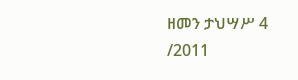ዘመን ታህሣሥ 4 /2011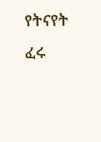የትናየት ፈሩ